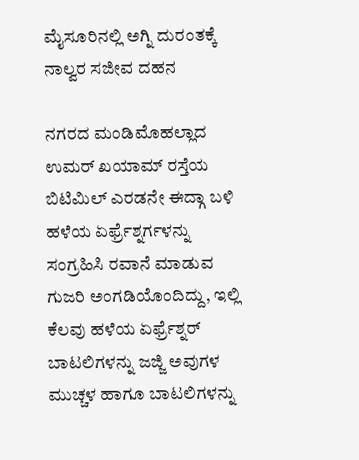ಮೈಸೂರಿನಲ್ಲಿ ಅಗ್ನಿ ದುರಂತಕ್ಕೆ ನಾಲ್ವರ ಸಜೀವ ದಹನ

ನಗರದ ಮಂಡಿಮೊಹಲ್ಲಾದ ಉಮರ್ ಖಯಾಮ್ ರಸ್ತೆಯ ಬಿಟಿಮಿಲ್ ಎರಡನೇ ಈದ್ಗಾ ಬಳಿ ಹಳೆಯ ಏರ್ಫ್ರೆಶ್ನರ್ಗಳನ್ನು ಸಂಗ್ರಹಿಸಿ ರವಾನೆ ಮಾಡುವ ಗುಜರಿ ಅಂಗಡಿಯೊಂದಿದ್ದು, ಇಲ್ಲಿ ಕೆಲವು ಹಳೆಯ ಏರ್ಫ್ರೆಶ್ನರ್ ಬಾಟಲಿಗಳನ್ನು ಜಜ್ಜಿ ಅವುಗಳ ಮುಚ್ಚಳ ಹಾಗೂ ಬಾಟಲಿಗಳನ್ನು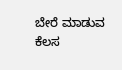ಬೇರೆ ಮಾಡುವ ಕೆಲಸ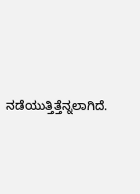ನಡೆಯುತ್ತಿತ್ತೆನ್ನಲಾಗಿದೆ.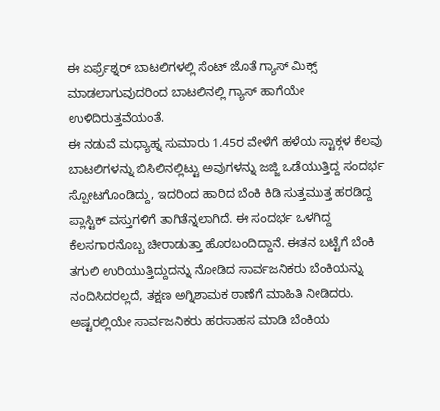ಈ ಏರ್ಫ್ರೆಶ್ನರ್ ಬಾಟಲಿಗಳಲ್ಲಿ ಸೆಂಟ್ ಜೊತೆ ಗ್ಯಾಸ್ ಮಿಕ್ಸ್ ಮಾಡಲಾಗುವುದರಿಂದ ಬಾಟಲಿನಲ್ಲಿ ಗ್ಯಾಸ್ ಹಾಗೆಯೇ ಉಳಿದಿರುತ್ತವೆಯಂತೆ.
ಈ ನಡುವೆ ಮಧ್ಯಾಹ್ನ ಸುಮಾರು 1.45ರ ವೇಳೆಗೆ ಹಳೆಯ ಸ್ಟಾಕ್ಗಳ ಕೆಲವು ಬಾಟಲಿಗಳನ್ನು ಬಿಸಿಲಿನಲ್ಲಿಟ್ಟು ಅವುಗಳನ್ನು ಜಜ್ಜಿ ಒಡೆಯುತ್ತಿದ್ದ ಸಂದರ್ಭ ಸ್ಪೋಟಗೊಂಡಿದ್ದು, ಇದರಿಂದ ಹಾರಿದ ಬೆಂಕಿ ಕಿಡಿ ಸುತ್ತಮುತ್ತ ಹರಡಿದ್ದ ಪ್ಲಾಸ್ಟಿಕ್ ವಸ್ತುಗಳಿಗೆ ತಾಗಿತೆನ್ನಲಾಗಿದೆ. ಈ ಸಂದರ್ಭ ಒಳಗಿದ್ದ ಕೆಲಸಗಾರನೊಬ್ಬ ಚೀರಾಡುತ್ತಾ ಹೊರಬಂದಿದ್ದಾನೆ. ಈತನ ಬಟ್ಟೆಗೆ ಬೆಂಕಿ ತಗುಲಿ ಉರಿಯುತ್ತಿದ್ದುದನ್ನು ನೋಡಿದ ಸಾರ್ವಜನಿಕರು ಬೆಂಕಿಯನ್ನು ನಂದಿಸಿದರಲ್ಲದೆ, ತಕ್ಷಣ ಅಗ್ನಿಶಾಮಕ ಠಾಣೆಗೆ ಮಾಹಿತಿ ನೀಡಿದರು.
ಅಷ್ಟರಲ್ಲಿಯೇ ಸಾರ್ವಜನಿಕರು ಹರಸಾಹಸ ಮಾಡಿ ಬೆಂಕಿಯ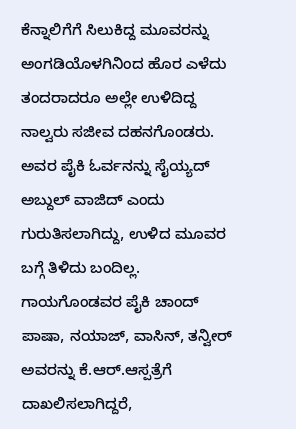ಕೆನ್ನಾಲಿಗೆಗೆ ಸಿಲುಕಿದ್ದ ಮೂವರನ್ನು ಅಂಗಡಿಯೊಳಗಿನಿಂದ ಹೊರ ಎಳೆದು ತಂದರಾದರೂ ಅಲ್ಲೇ ಉಳಿದಿದ್ದ ನಾಲ್ವರು ಸಜೀವ ದಹನಗೊಂಡರು. ಅವರ ಪೈಕಿ ಓರ್ವನನ್ನು ಸೈಯ್ಯದ್ ಅಬ್ದುಲ್ ವಾಜಿದ್ ಎಂದು ಗುರುತಿಸಲಾಗಿದ್ದು, ಉಳಿದ ಮೂವರ ಬಗ್ಗೆ ತಿಳಿದು ಬಂದಿಲ್ಲ. ಗಾಯಗೊಂಡವರ ಪೈಕಿ ಚಾಂದ್ ಪಾಷಾ, ನಯಾಜ್, ವಾಸಿನ್, ತನ್ವೀರ್ ಅವರನ್ನು ಕೆ.ಆರ್.ಆಸ್ಪತ್ರೆಗೆ ದಾಖಲಿಸಲಾಗಿದ್ದರೆ,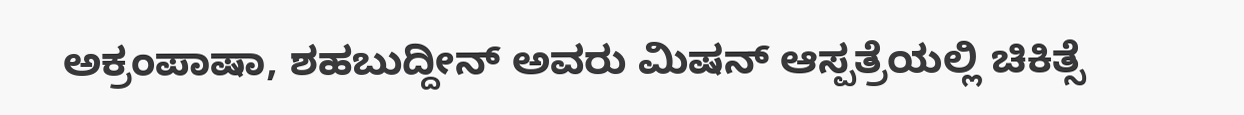ಅಕ್ರಂಪಾಷಾ, ಶಹಬುದ್ದೀನ್ ಅವರು ಮಿಷನ್ ಆಸ್ಪತ್ರೆಯಲ್ಲಿ ಚಿಕಿತ್ಸೆ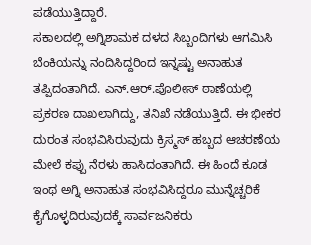ಪಡೆಯುತ್ತಿದ್ದಾರೆ.
ಸಕಾಲದಲ್ಲಿ ಅಗ್ನಿಶಾಮಕ ದಳದ ಸಿಬ್ಬಂದಿಗಳು ಆಗಮಿಸಿ ಬೆಂಕಿಯನ್ನು ನಂದಿಸಿದ್ದರಿಂದ ಇನ್ನಷ್ಟು ಅನಾಹುತ ತಪ್ಪಿದಂತಾಗಿದೆ. ಎನ್.ಆರ್.ಪೊಲೀಸ್ ಠಾಣೆಯಲ್ಲಿ ಪ್ರಕರಣ ದಾಖಲಾಗಿದ್ದು, ತನಿಖೆ ನಡೆಯುತ್ತಿದೆ. ಈ ಭೀಕರ ದುರಂತ ಸಂಭವಿಸಿರುವುದು ಕ್ರಿಸ್ಮಸ್ ಹಬ್ಬದ ಆಚರಣೆಯ ಮೇಲೆ ಕಪ್ಪು ನೆರಳು ಹಾಸಿದಂತಾಗಿದೆ. ಈ ಹಿಂದೆ ಕೂಡ ಇಂಥ ಅಗ್ನಿ ಅನಾಹುತ ಸಂಭವಿಸಿದ್ದರೂ ಮುನ್ನೆಚ್ಚರಿಕೆ ಕೈಗೊಳ್ಳದಿರುವುದಕ್ಕೆ ಸಾರ್ವಜನಿಕರು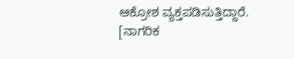ಆಕ್ರೋಶ ವ್ಯಕ್ತಪಡಿಸುತ್ತಿದ್ದಾರೆ. [ನಾಗರಿಕ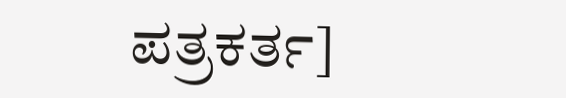ಪತ್ರಕರ್ತ]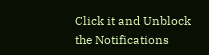Click it and Unblock the Notifications